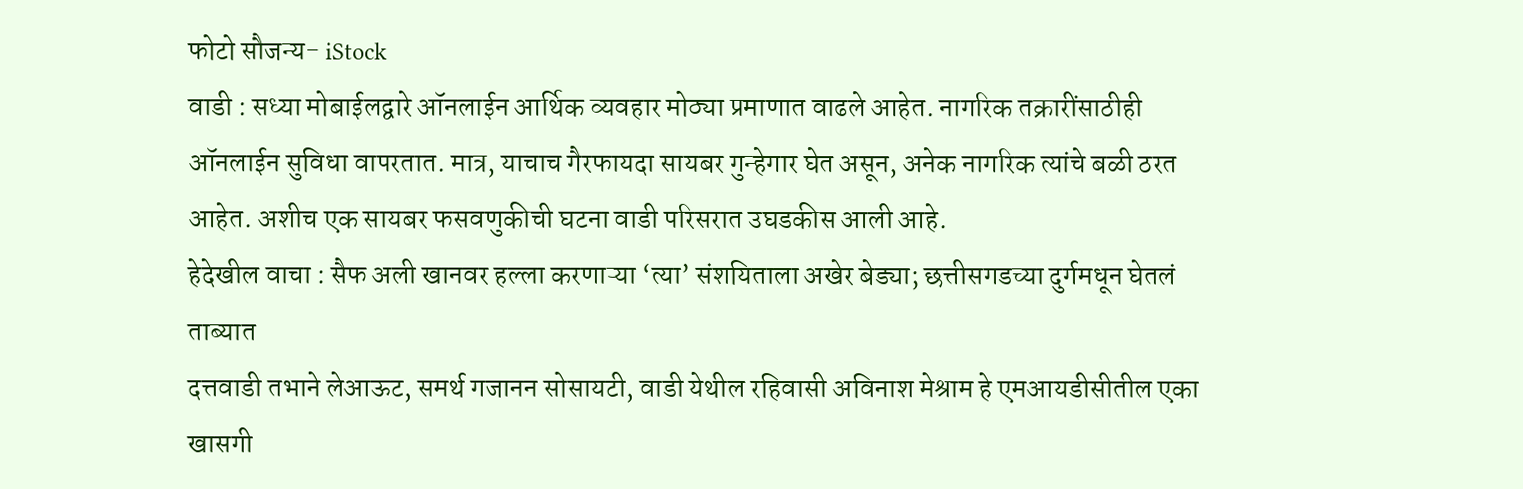फोटो सौजन्य- iStock
वाडी : सध्या मोबाईलद्वारे ऑनलाईन आर्थिक व्यवहार मोठ्या प्रमाणात वाढले आहेत. नागरिक तक्रारींसाठीही ऑनलाईन सुविधा वापरतात. मात्र, याचाच गैरफायदा सायबर गुन्हेगार घेत असून, अनेक नागरिक त्यांचे बळी ठरत आहेत. अशीच एक सायबर फसवणुकीची घटना वाडी परिसरात उघडकीस आली आहे.
हेदेखील वाचा : सैफ अली खानवर हल्ला करणाऱ्या ‘त्या’ संशयिताला अखेर बेड्या; छत्तीसगडच्या दुर्गमधून घेतलं ताब्यात
दत्तवाडी तभाने लेआऊट, समर्थ गजानन सोसायटी, वाडी येथील रहिवासी अविनाश मेश्राम हे एमआयडीसीतील एका खासगी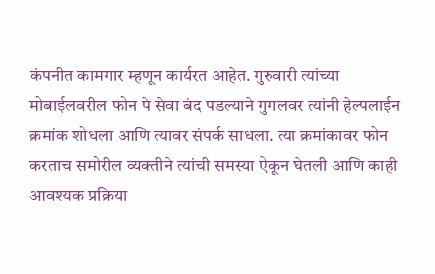कंपनीत कामगार म्हणून कार्यरत आहेत. गुरुवारी त्यांच्या मोबाईलवरील फोन पे सेवा बंद पडल्याने गुगलवर त्यांनी हेल्पलाईन क्रमांक शोधला आणि त्यावर संपर्क साधला. त्या क्रमांकावर फोन करताच समोरील व्यक्तीने त्यांची समस्या ऐकून घेतली आणि काही आवश्यक प्रक्रिया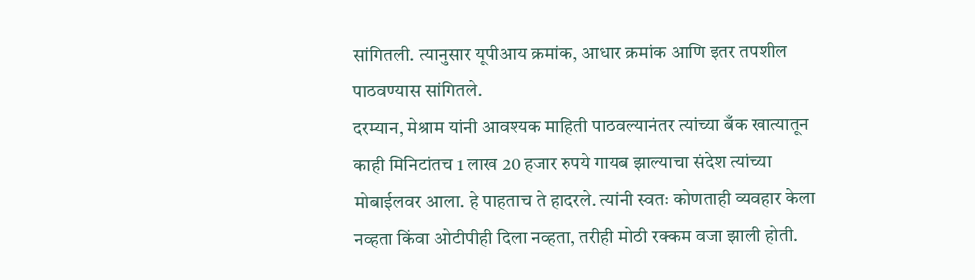सांगितली. त्यानुसार यूपीआय क्रमांक, आधार क्रमांक आणि इतर तपशील पाठवण्यास सांगितले.
दरम्यान, मेश्राम यांनी आवश्यक माहिती पाठवल्यानंतर त्यांच्या बँक खात्यातून काही मिनिटांतच 1 लाख 20 हजार रुपये गायब झाल्याचा संदेश त्यांच्या मोबाईलवर आला. हे पाहताच ते हादरले. त्यांनी स्वतः कोणताही व्यवहार केला नव्हता किंवा ओटीपीही दिला नव्हता, तरीही मोठी रक्कम वजा झाली होती.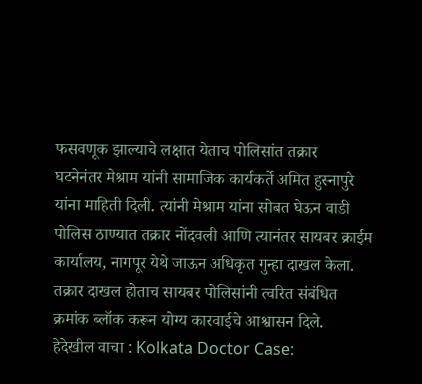फसवणूक झाल्याचे लक्षात येताच पोलिसांत तक्रार
घटनेनंतर मेश्राम यांनी सामाजिक कार्यकर्ते अमित हुस्नापुरे यांना माहिती दिली. त्यांनी मेश्राम यांना सोबत घेऊन वाडी पोलिस ठाण्यात तक्रार नोंदवली आणि त्यानंतर सायबर क्राईम कार्यालय, नागपूर येथे जाऊन अधिकृत गुन्हा दाखल केला. तक्रार दाखल होताच सायबर पोलिसांनी त्वरित संबंधित क्रमांक ब्लॉक करून योग्य कारवाईचे आश्वासन दिले.
हेदेखील वाचा : Kolkata Doctor Case: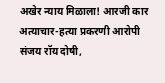अखेर न्याय मिळाला! आरजी कार अत्याचार-हत्या प्रकरणी आरोपी संजय रॉय दोषी,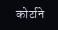कोर्टाने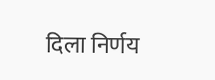दिला निर्णय